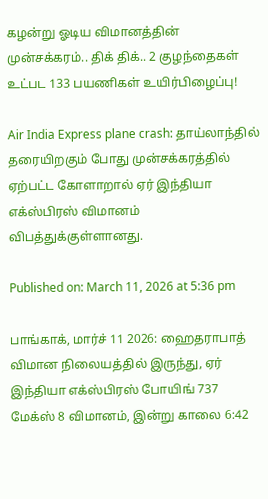கழன்று ஓடிய விமானத்தின் முன்சக்கரம்.. திக் திக்.. 2 குழந்தைகள் உட்பட 133 பயணிகள் உயிர்பிழைப்பு!

Air India Express plane crash: தாய்லாந்தில் தரையிறகும் போது முன்சக்கரத்தில் ஏற்பட்ட கோளாறால் ஏர் இந்தியா எக்ஸ்பிரஸ் விமானம் விபத்துக்குள்ளானது.

Published on: March 11, 2026 at 5:36 pm

பாங்காக், மார்ச் 11 2026: ஹைதராபாத் விமான நிலையத்தில் இருந்து, ஏர் இந்தியா எக்ஸ்பிரஸ் போயிங் 737 மேக்ஸ் 8 விமானம், இன்று காலை 6:42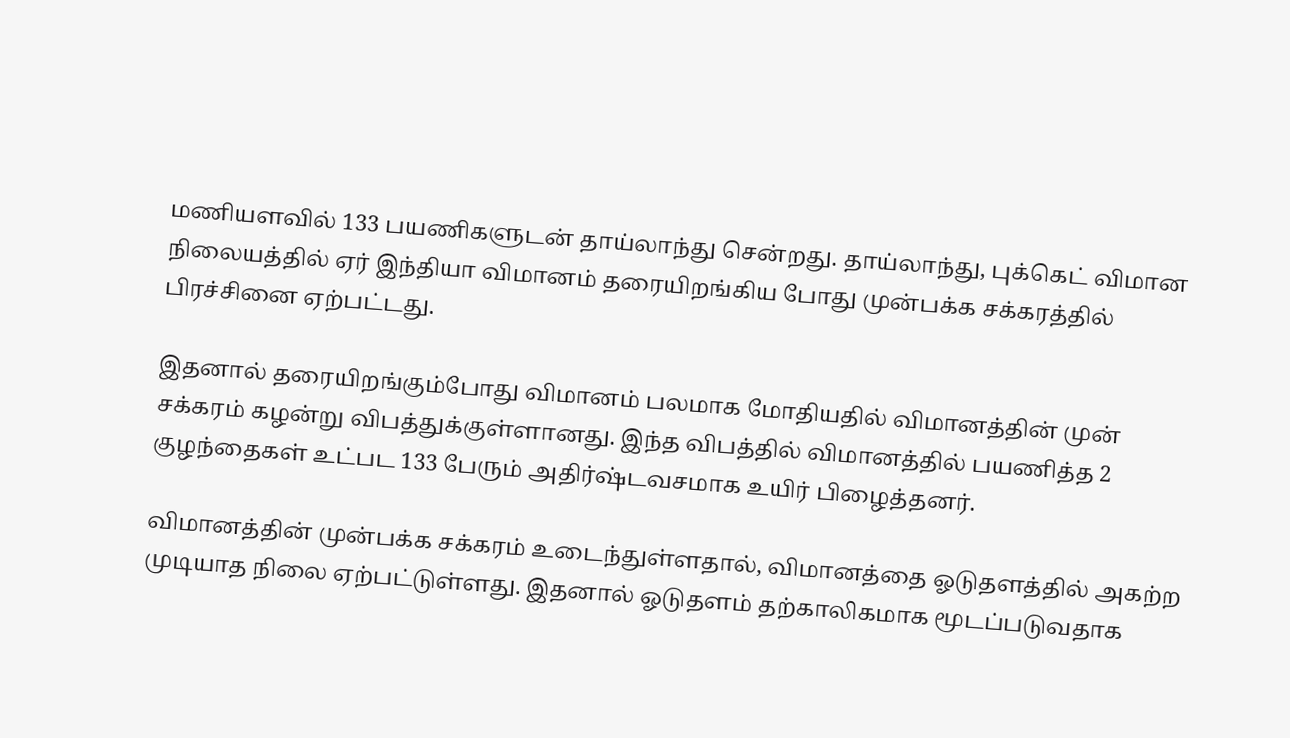மணியளவில் 133 பயணிகளுடன் தாய்லாந்து சென்றது. தாய்லாந்து, புக்கெட் விமான நிலையத்தில் ஏர் இந்தியா விமானம் தரையிறங்கிய போது முன்பக்க சக்கரத்தில் பிரச்சினை ஏற்பட்டது.

இதனால் தரையிறங்கும்போது விமானம் பலமாக மோதியதில் விமானத்தின் முன் சக்கரம் கழன்று விபத்துக்குள்ளானது. இந்த விபத்தில் விமானத்தில் பயணித்த 2 குழந்தைகள் உட்பட 133 பேரும் அதிர்ஷ்டவசமாக உயிர் பிழைத்தனர்.

விமானத்தின் முன்பக்க சக்கரம் உடைந்துள்ளதால், விமானத்தை ஓடுதளத்தில் அகற்ற முடியாத நிலை ஏற்பட்டுள்ளது. இதனால் ஓடுதளம் தற்காலிகமாக மூடப்படுவதாக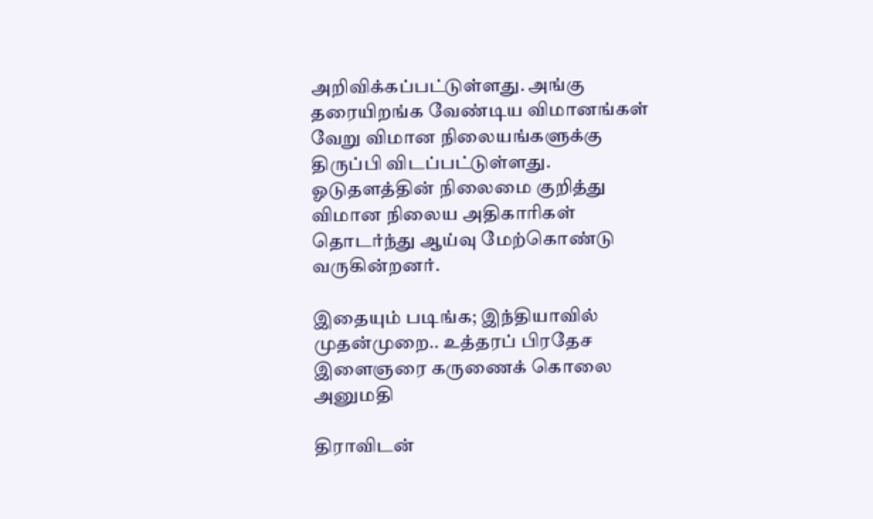அறிவிக்கப்பட்டுள்ளது. அங்கு தரையிறங்க வேண்டிய விமானங்கள் வேறு விமான நிலையங்களுக்கு திருப்பி விடப்பட்டுள்ளது. ஓடுதளத்தின் நிலைமை குறித்து விமான நிலைய அதிகாரிகள் தொடர்ந்து ஆய்வு மேற்கொண்டு வருகின்றனர்.

இதையும் படிங்க; இந்தியாவில் முதன்முறை.. உத்தரப் பிரதேச இளைஞரை கருணைக் கொலை அனுமதி

திராவிடன்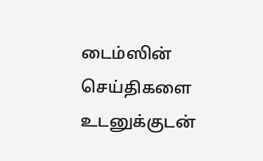டைம்ஸின் செய்திகளை உடனுக்குடன்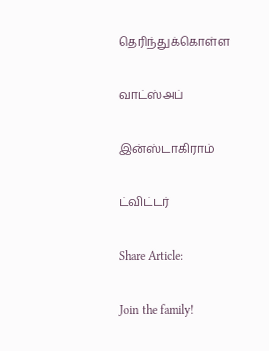தெரிந்துக்கொள்ள

வாட்ஸ்அப்

இன்ஸ்டாகிராம்

ட்விட்டர்

Share Article:

Join the family!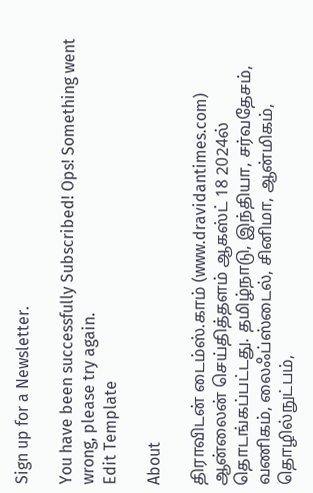Sign up for a Newsletter.

You have been successfully Subscribed! Ops! Something went wrong, please try again.
Edit Template

About

திராவிடன் டைம்ஸ்.காம் (www.dravidantimes.com) ஆன்லைன் செய்தித்தளம் ஆகஸ்ட் 18 2024ல் தொடங்கப்பட்டது. தமிழ்நாடு, இந்தியா, சர்வதேசம், வணிகம், லைஃப்ஸ்டைல், சினிமா, ஆன்மிகம், தொழில்நுட்பம்,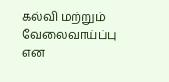கல்வி மற்றும் வேலைவாய்ப்பு என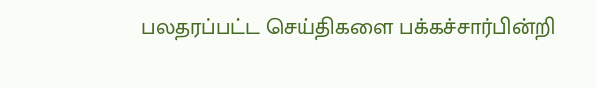பலதரப்பட்ட செய்திகளை பக்கச்சார்பின்றி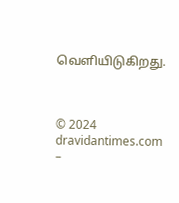வெளியிடுகிறது.



© 2024 dravidantimes.com –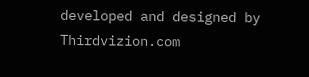developed and designed by Thirdvizion.com